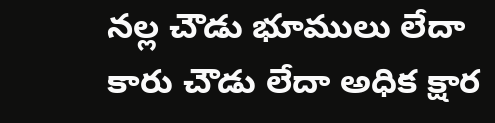నల్ల చౌడు భూములు లేదా కారు చౌడు లేదా అధిక క్షార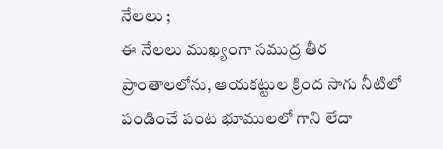నేలలు ;
ఈ నేలలు ముఖ్యంగా సముద్ర తీర ప్రాంతాలలోను, ఆయకట్టుల క్రింద సాగు నీటిలో పండించే పంట భూములలో గాని లేదా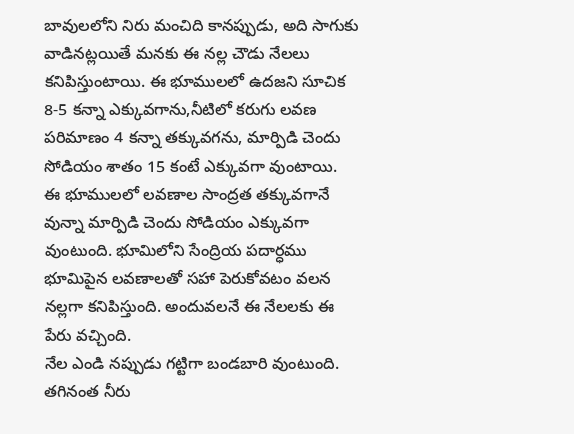బావులలోని నిరు మంచిది కానప్పుడు, అది సాగుకు వాడినట్లయితే మనకు ఈ నల్ల చౌడు నేలలు కనిపిస్తుంటాయి. ఈ భూములలో ఉదజని సూచిక 8-5 కన్నా ఎక్కువగాను,నీటిలో కరుగు లవణ పరిమాణం 4 కన్నా తక్కువగను, మార్పిడి చెందు సోడియం శాతం 15 కంటే ఎక్కువగా వుంటాయి.
ఈ భూములలో లవణాల సాంద్రత తక్కువగానే వున్నా మార్పిడి చెందు సోడియం ఎక్కువగా వుంటుంది. భూమిలోని సేంద్రియ పదార్ధము భూమిపైన లవణాలతో సహా పెరుకోవటం వలన నల్లగా కనిపిస్తుంది. అందువలనే ఈ నేలలకు ఈ పేరు వచ్చింది.
నేల ఎండి నప్పుడు గట్టిగా బండబారి వుంటుంది. తగినంత నీరు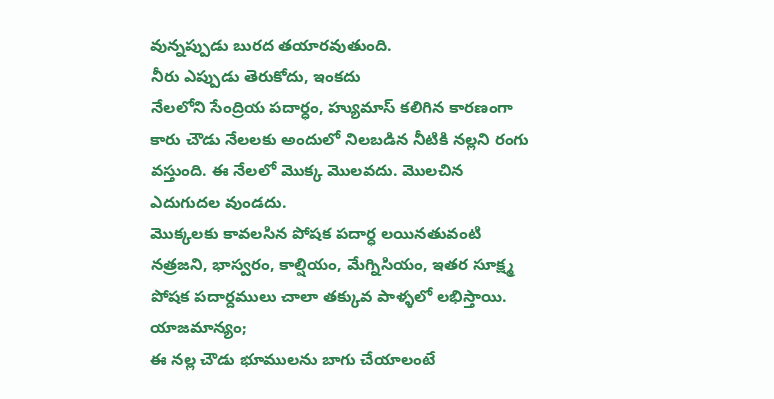వున్నప్పుడు బురద తయారవుతుంది.
నీరు ఎప్పుడు తెరుకోదు, ఇంకదు
నేలలోని సేంద్రియ పదార్ధం, హ్యుమాస్ కలిగిన కారణంగా కారు చౌడు నేలలకు అందులో నిలబడిన నీటికి నల్లని రంగు వస్తుంది. ఈ నేలలో మొక్క మొలవదు. మొలచిన ఎదుగుదల వుండదు.
మొక్కలకు కావలసిన పోషక పదార్ధ లయినతువంటి నత్రజని, భాస్వరం, కాల్షియం, మేగ్నిసియం, ఇతర సూక్ష్మ పోషక పదార్దములు చాలా తక్కువ పాళ్ళలో లభిస్తాయి.
యాజమాన్యం;
ఈ నల్ల చౌడు భూములను బాగు చేయాలంటే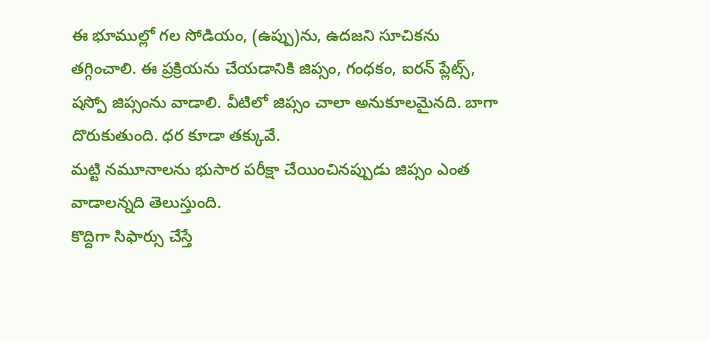ఈ భూముల్లో గల సోడియం, (ఉప్పు)ను, ఉదజని సూచికను తగ్గించాలి. ఈ ప్రక్రియను చేయడానికి జిప్సం, గంధకం, ఐరన్ ప్లేట్స్, షస్పో జిప్సంను వాడాలి. వీటిలో జిప్సం చాలా అనుకూలమైనది. బాగా దొరుకుతుంది. ధర కూడా తక్కువే.
మట్టి నమూనాలను భుసార పరీక్షా చేయించినప్పుడు జిప్సం ఎంత వాడాలన్నది తెలుస్తుంది.
కొద్దిగా సిఫార్సు చేస్తే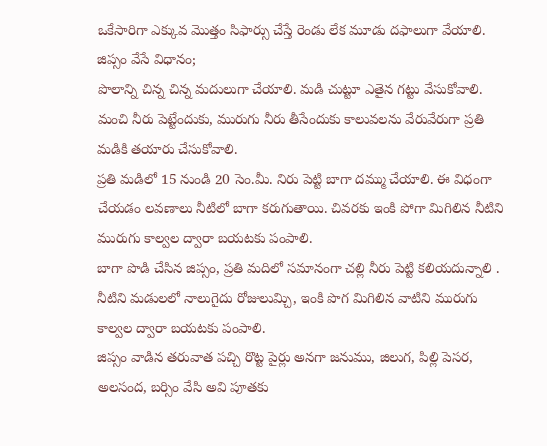ఒకేసారిగా ఎక్కువ మొత్తం సిఫార్సు చేస్తే రెండు లేక మూడు దఫాలుగా వేయాలి.
జిప్సం వేసే విధానం;
పొలాన్ని చిన్న చిన్న మదులుగా చేయాలి. మడి చుట్టూ ఎతైన గట్టు వేసుకోవాలి.
మంచి నీరు పెట్టేందుకు, మురుగు నీరు తీసేందుకు కాలువలను వేరువేరుగా ప్రతి మడికి తయారు చేసుకోవాలి.
ప్రతి మడిలో 15 నుండి 20 సెం.మీ. నిరు పెట్టి బాగా దమ్ము చేయాలి. ఈ విధంగా చేయడం లవణాలు నీటిలో బాగా కరుగుతాయి. చివరకు ఇంకి పోగా మిగిలిన నీటిని మురుగు కాల్వల ద్వారా బయటకు పంపాలి.
బాగా పొడి చేసిన జిప్సం, ప్రతి మదిలో సమానంగా చల్లి నీరు పెట్టి కలియదున్నాలి .
నీటిని మడులలో నాలుగైదు రోజులుమ్చి, ఇంకి పొగ మిగిలిన వాటిని మురుగు కాల్వల ద్వారా బయటకు పంపాలి.
జిప్సం వాడిన తరువాత పచ్చి రొట్ట పైర్లు అనగా జనుము, జిలుగ, పిల్లి పెసర, అలసంద, బర్సిం వేసి అవి పూతకు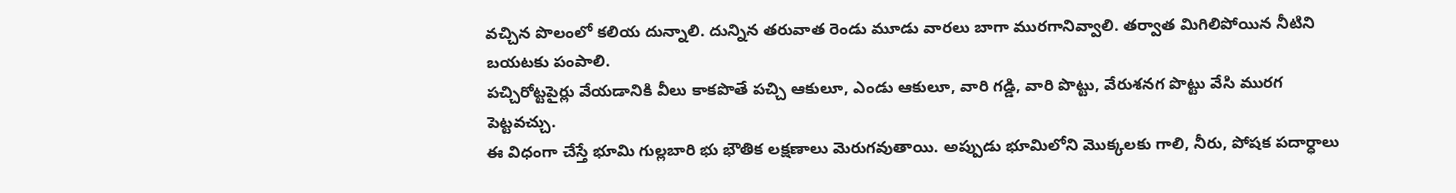వచ్చిన పొలంలో కలియ దున్నాలి. దున్నిన తరువాత రెండు మూడు వారలు బాగా మురగానివ్వాలి. తర్వాత మిగిలిపోయిన నీటిని బయటకు పంపాలి.
పచ్చిరోట్టపైర్లు వేయడానికి వీలు కాకపొతే పచ్చి ఆకులూ, ఎండు ఆకులూ, వారి గడ్డి, వారి పొట్టు, వేరుశనగ పొట్టు వేసి మురగ పెట్టవచ్చు.
ఈ విధంగా చేస్తే భూమి గుల్లబారి భు భౌతిక లక్షణాలు మెరుగవుతాయి. అప్పుడు భూమిలోని మొక్కలకు గాలి, నీరు, పోషక పదార్ధాలు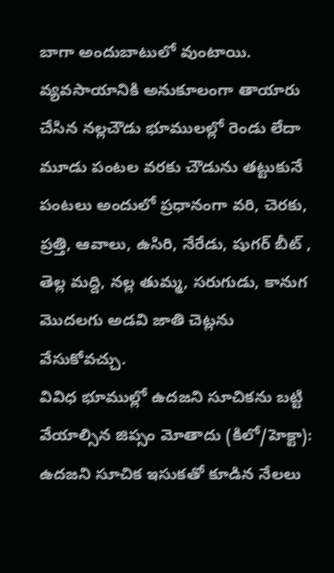బాగా అందుబాటులో వుంటాయి.
వ్యవసాయానికి అనుకూలంగా తాయారు చేసిన నల్లచౌడు భూములల్లో రెండు లేదా మూడు పంటల వరకు చౌడును తట్టుకునే పంటలు అందులో ప్రధానంగా వరి, చెరకు, ప్రత్తి, ఆవాలు, ఉసిరి, నేరేడు, షుగర్ బీట్ , తెల్ల మద్ది, నల్ల తుమ్మ, సరుగుడు, కానుగ మొదలగు అడవి జాతి చెట్లను వేసుకోవచ్చు.
వివిధ భూముల్లో ఉదజని సూచికను బట్టి వేయాల్సిన జిప్సం మోతాదు (కిలో/హెక్టా):
ఉదజని సూచిక ఇసుకతో కూడిన నేలలు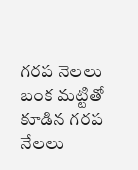గరప నెలలు బంక మట్టితో కూడిన గరప నేలలు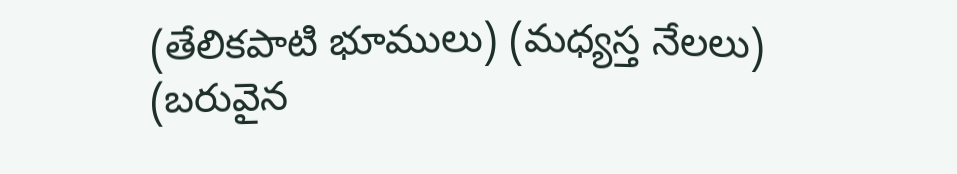(తేలికపాటి భూములు) (మధ్యస్త నేలలు) (బరువైన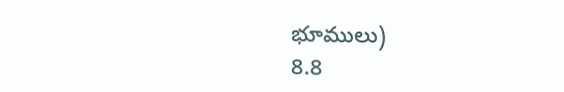భూములు)
8.8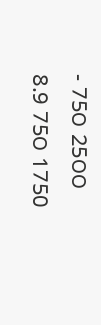- 75౦ 25౦౦
8.9 75౦ 1750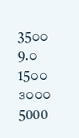35౦౦
9.౦ 15౦౦ ౩౦౦౦ 5000